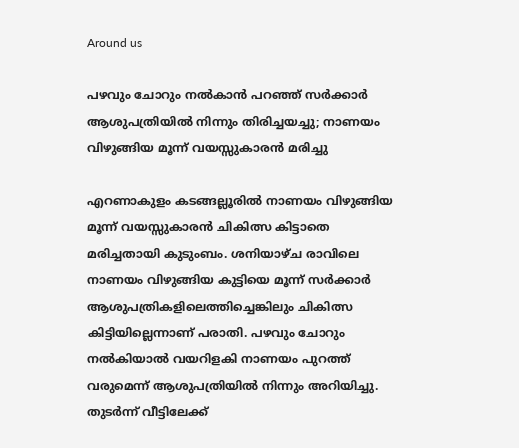Around us

പഴവും ചോറും നല്‍കാന്‍ പറഞ്ഞ് സര്‍ക്കാര്‍ ആശുപത്രിയില്‍ നിന്നും തിരിച്ചയച്ചു; നാണയം വിഴുങ്ങിയ മൂന്ന് വയസ്സുകാരന്‍ മരിച്ചു

എറണാകുളം കടങ്ങല്ലൂരില്‍ നാണയം വിഴുങ്ങിയ മൂന്ന് വയസ്സുകാരന്‍ ചികിത്സ കിട്ടാതെ മരിച്ചതായി കുടുംബം. ശനിയാഴ്ച രാവിലെ നാണയം വിഴുങ്ങിയ കുട്ടിയെ മൂന്ന് സര്‍ക്കാര്‍ ആശുപത്രികളിലെത്തിച്ചെങ്കിലും ചികിത്സ കിട്ടിയില്ലെന്നാണ് പരാതി. പഴവും ചോറും നല്‍കിയാല്‍ വയറിളകി നാണയം പുറത്ത് വരുമെന്ന് ആശുപത്രിയില്‍ നിന്നും അറിയിച്ചു. തുടര്‍ന്ന് വീട്ടിലേക്ക്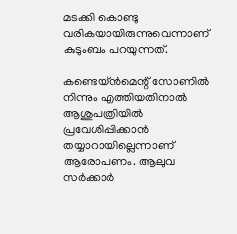മടക്കി കൊണ്ടു വരികയായിരുന്നുവെന്നാണ് കുടുംബം പറയുന്നത്.

കണ്ടെയ്ന്‍മെന്റ് സോണില്‍ നിന്നും എത്തിയതിനാല്‍ ആശുപത്രിയില്‍ പ്രവേശിപ്പിക്കാന്‍ തയ്യാറായില്ലെന്നാണ് ആരോപണം. ആലുവ സര്‍ക്കാര്‍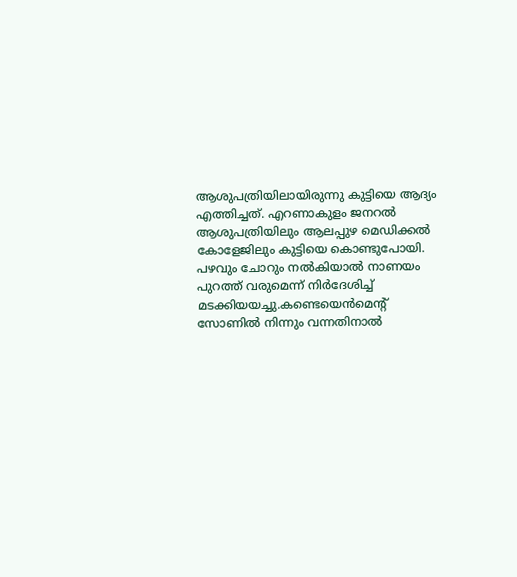ആശുപത്രിയിലായിരുന്നു കുട്ടിയെ ആദ്യം എത്തിച്ചത്. എറണാകുളം ജനറല്‍ ആശുപത്രിയിലും ആലപ്പുഴ മെഡിക്കല്‍ കോളേജിലും കുട്ടിയെ കൊണ്ടുപോയി. പഴവും ചോറും നല്‍കിയാല്‍ നാണയം പുറത്ത് വരുമെന്ന് നിര്‍ദേശിച്ച് മടക്കിയയച്ചു.കണ്ടെയെന്‍മെന്റ് സോണില്‍ നിന്നും വന്നതിനാല്‍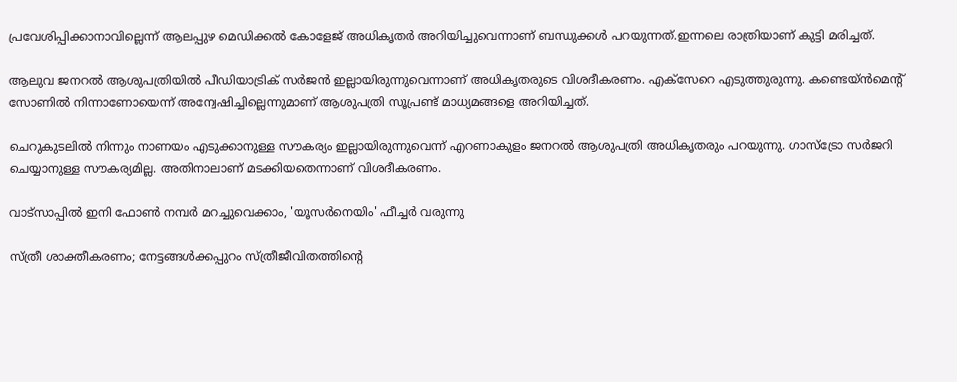പ്രവേശിപ്പിക്കാനാവില്ലെന്ന് ആലപ്പുഴ മെഡിക്കല്‍ കോളേജ് അധികൃതര്‍ അറിയിച്ചുവെന്നാണ് ബന്ധുക്കള്‍ പറയുന്നത്.ഇന്നലെ രാത്രിയാണ് കുട്ടി മരിച്ചത്.

ആലുവ ജനറല്‍ ആശുപത്രിയില്‍ പീഡിയാട്രിക് സര്‍ജന്‍ ഇല്ലായിരുന്നുവെന്നാണ് അധികൃതരുടെ വിശദീകരണം. എക്‌സേറെ എടുത്തുരുന്നു. കണ്ടെയ്ന്‍മെന്റ് സോണില്‍ നിന്നാണോയെന്ന് അന്വേഷിച്ചില്ലെന്നുമാണ് ആശുപത്രി സൂപ്രണ്ട് മാധ്യമങ്ങളെ അറിയിച്ചത്.

ചെറുകുടലില്‍ നിന്നും നാണയം എടുക്കാനുള്ള സൗകര്യം ഇല്ലായിരുന്നുവെന്ന് എറണാകുളം ജനറല്‍ ആശുപത്രി അധികൃതരും പറയുന്നു. ഗാസ്‌ട്രോ സര്‍ജറി ചെയ്യാനുള്ള സൗകര്യമില്ല. അതിനാലാണ് മടക്കിയതെന്നാണ് വിശദീകരണം.

വാട്‌സാപ്പിൽ ഇനി ഫോൺ നമ്പർ മറച്ചുവെക്കാം, 'യൂസർനെയിം' ഫീച്ചർ വരുന്നു

സ്ത്രീ ശാക്തീകരണം; നേട്ടങ്ങള്‍ക്കപ്പുറം സ്ത്രീജീവിതത്തിന്റെ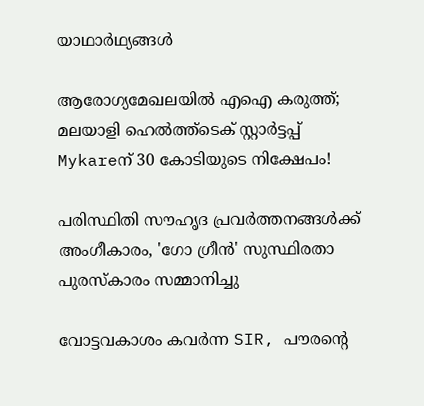യാഥാര്‍ഥ്യങ്ങള്‍

ആരോഗ്യമേഖലയിൽ എഐ കരുത്ത്; മലയാളി ഹെൽത്ത്‌ടെക് സ്റ്റാർട്ടപ്പ് Mykareന് 30 കോടിയുടെ നിക്ഷേപം!

പരിസ്ഥിതി സൗഹൃദ പ്രവർത്തനങ്ങൾക്ക് അംഗീകാരം, 'ഗോ ഗ്രീൻ' സുസ്ഥിരതാ പുരസ്കാരം സമ്മാനിച്ചു

വോട്ടവകാശം കവർന്ന SIR, പൗരന്റെ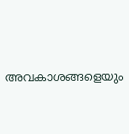അവകാശങ്ങളെയും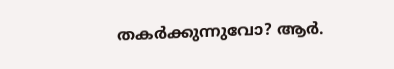തകർക്കുന്നുവോ? ആർ.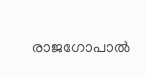രാജഗോപാൽ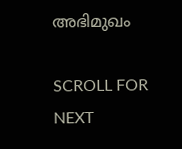അഭിമുഖം

SCROLL FOR NEXT